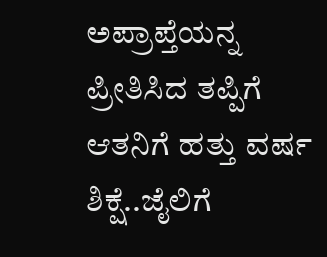ಅಪ್ರಾಪ್ತೆಯನ್ನ ಪ್ರೀತಿಸಿದ ತಪ್ಪಿಗೆ ಆತನಿಗೆ ಹತ್ತು ವರ್ಷ ಶಿಕ್ಷೆ..ಜೈಲಿಗೆ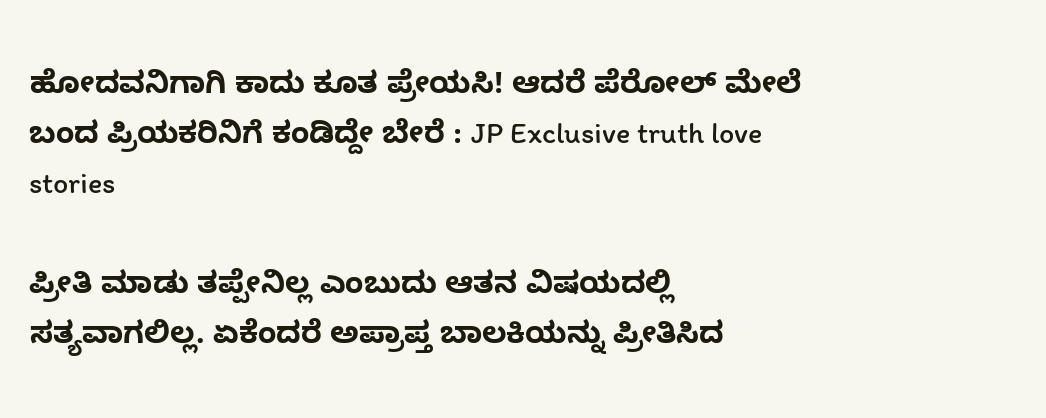ಹೋದವನಿಗಾಗಿ ಕಾದು ಕೂತ ಪ್ರೇಯಸಿ! ಆದರೆ ಪೆರೋಲ್ ಮೇಲೆ ಬಂದ ಪ್ರಿಯಕರಿನಿಗೆ ಕಂಡಿದ್ದೇ ಬೇರೆ : JP Exclusive truth love stories

ಪ್ರೀತಿ ಮಾಡು ತಪ್ಪೇನಿಲ್ಲ ಎಂಬುದು ಆತನ ವಿಷಯದಲ್ಲಿ ಸತ್ಯವಾಗಲಿಲ್ಲ. ಏಕೆಂದರೆ ಅಪ್ರಾಪ್ತ ಬಾಲಕಿಯನ್ನು ಪ್ರೀತಿಸಿದ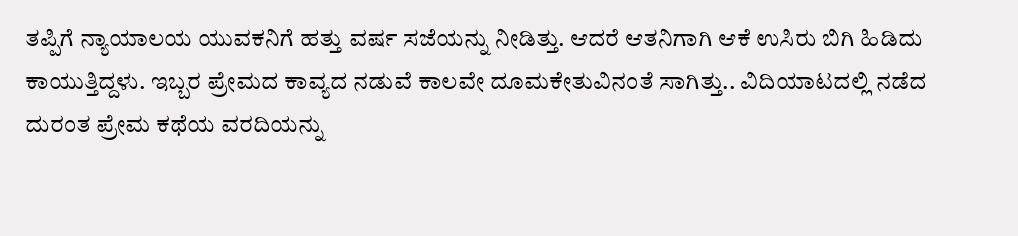ತಪ್ಪಿಗೆ ನ್ಯಾಯಾಲಯ ಯುವಕನಿಗೆ ಹತ್ತು ವರ್ಷ ಸಜೆಯನ್ನು ನೀಡಿತ್ತು. ಆದರೆ ಆತನಿಗಾಗಿ ಆಕೆ ಉಸಿರು ಬಿಗಿ ಹಿಡಿದು ಕಾಯುತ್ತಿದ್ದಳು. ಇಬ್ಬರ ಪ್ರೇಮದ ಕಾವ್ಯದ ನಡುವೆ ಕಾಲವೇ ದೂಮಕೇತುವಿನಂತೆ ಸಾಗಿತ್ತು.. ವಿದಿಯಾಟದಲ್ಲಿ ನಡೆದ ದುರಂತ ಪ್ರೇಮ ಕಥೆಯ ವರದಿಯನ್ನು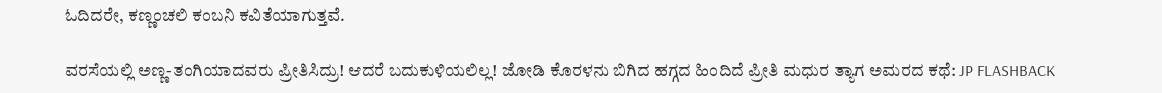ಓದಿದರೇ, ಕಣ್ಣಂಚಲಿ ಕಂಬನಿ ಕವಿತೆಯಾಗುತ್ತವೆ.

ವರಸೆಯಲ್ಲಿ ಅಣ್ಣ-ತಂಗಿಯಾದವರು ಪ್ರೀತಿಸಿದ್ರು! ಆದರೆ ಬದುಕುಳಿಯಲಿಲ್ಲ! ಜೋಡಿ ಕೊರಳನು ಬಿಗಿದ ಹಗ್ಗದ ಹಿಂದಿದೆ ಪ್ರೀತಿ ಮಧುರ ತ್ಯಾಗ ಅಮರದ ಕಥೆ: JP FLASHBACK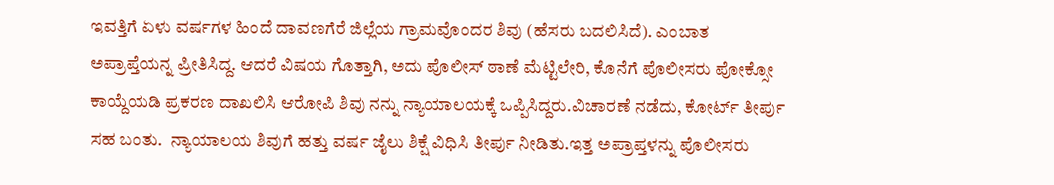ಇವತ್ತಿಗೆ ಏಳು ವರ್ಷಗಳ ಹಿಂದೆ ದಾವಣಗೆರೆ ಜಿಲ್ಲೆಯ ಗ್ರಾಮವೊಂದರ ಶಿವು (ಹೆಸರು ಬದಲಿಸಿದೆ). ಎಂಬಾತ  ಅಪ್ರಾಪ್ತೆಯನ್ನ ಪ್ರೀತಿಸಿದ್ದ. ಆದರೆ ವಿಷಯ ಗೊತ್ತಾಗಿ, ಅದು ಪೊಲೀಸ್ ಠಾಣೆ ಮೆಟ್ಟಿಲೇರಿ, ಕೊನೆಗೆ ಪೊಲೀಸರು ಪೋಕ್ಸೋ ಕಾಯ್ದೆಯಡಿ ಪ್ರಕರಣ ದಾಖಲಿಸಿ ಆರೋಪಿ ಶಿವು ನನ್ನು ನ್ಯಾಯಾಲಯಕ್ಕೆ ಒಪ್ಪಿಸಿದ್ದರು.ವಿಚಾರಣೆ ನಡೆದು, ಕೋರ್ಟ್ ತೀರ್ಪು ಸಹ ಬಂತು.  ನ್ಯಾಯಾಲಯ ಶಿವುಗೆ ಹತ್ತು ವರ್ಷ ಜೈಲು ಶಿಕ್ಷೆ ವಿಧಿಸಿ ತೀರ್ಪು ನೀಡಿತು.ಇತ್ತ ಅಪ್ರಾಪ್ತಳನ್ನು ಪೊಲೀಸರು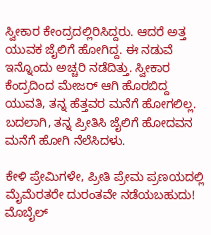ಸ್ವೀಕಾರ ಕೇಂದ್ರದಲ್ಲಿರಿಸಿದ್ದರು. ಆದರೆ ಅತ್ತ ಯುವಕ ಜೈಲಿಗೆ ಹೋಗಿದ್ದ. ಈ ನಡುವೆ ಇನ್ನೊಂದು ಅಚ್ಚರಿ ನಡೆದಿತ್ತು. ಸ್ವೀಕಾರ ಕೆಂದ್ರದಿಂದ ಮೇಜರ್ ಆಗಿ ಹೊರಬಿದ್ದ ಯುವತಿ, ತನ್ನ ಹೆತ್ತವರ ಮನೆಗೆ ಹೋಗಲಿಲ್ಲ. ಬದಲಾಗಿ, ತನ್ನ ಪ್ರೀತಿಸಿ ಜೈಲಿಗೆ ಹೋದವನ ಮನೆಗೆ ಹೋಗಿ ನೆಲೆಸಿದಳು.

ಕೇಳಿ ಪ್ರೇಮಿಗಳೇ, ಪ್ರೀತಿ ಪ್ರೇಮ ಪ್ರಣಯದಲ್ಲಿ ಮೈಮೆರತರೇ ದುರಂತವೇ ನಡೆಯಬಹುದು! ಮೊಬೈಲ್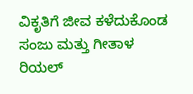ವಿಕೃತಿಗೆ ಜೀವ ಕಳೆದುಕೊಂಡ ಸಂಜು ಮತ್ತು ಗೀತಾಳ ರಿಯಲ್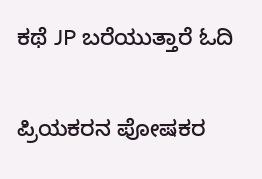ಕಥೆ JP ಬರೆಯುತ್ತಾರೆ ಓದಿ

ಪ್ರಿಯಕರನ ಪೋಷಕರ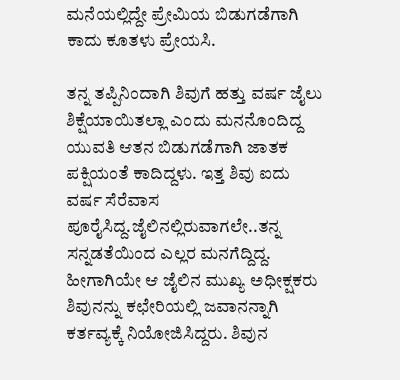ಮನೆಯಲ್ಲಿದ್ದೇ ಪ್ರೇಮಿಯ ಬಿಡುಗಡೆಗಾಗಿ ಕಾದು ಕೂತಳು ಪ್ರೇಯಸಿ.

ತನ್ನ ತಪ್ಪಿನಿಂದಾಗಿ ಶಿವುಗೆ ಹತ್ತು ವರ್ಷ ಜೈಲು ಶಿಕ್ಷೆಯಾಯಿತಲ್ಲಾ ಎಂದು ಮನನೊಂದಿದ್ದ ಯುವತಿ ಆತನ ಬಿಡುಗಡೆಗಾಗಿ ಜಾತಕ ಪಕ್ಷಿಯಂತೆ ಕಾದಿದ್ದಳು. ಇತ್ತ ಶಿವು ಐದು ವರ್ಷ ಸೆರೆವಾಸ ಪೂರೈಸಿದ್ದ.ಜೈಲಿನಲ್ಲಿರುವಾಗಲೇ..ತನ್ನ ಸನ್ನಡತೆಯಿಂದ ಎಲ್ಲರ ಮನಗೆದ್ದಿದ್ದ. ಹೀಗಾಗಿಯೇ ಆ ಜೈಲಿನ ಮುಖ್ಯ ಅಧೀಕ್ಷಕರು  ಶಿವುನನ್ನು ಕಛೇರಿಯಲ್ಲಿ ಜವಾನನ್ನಾಗಿ ಕರ್ತವ್ಯಕ್ಕೆ ನಿಯೋಜಿಸಿದ್ದರು. ಶಿವುನ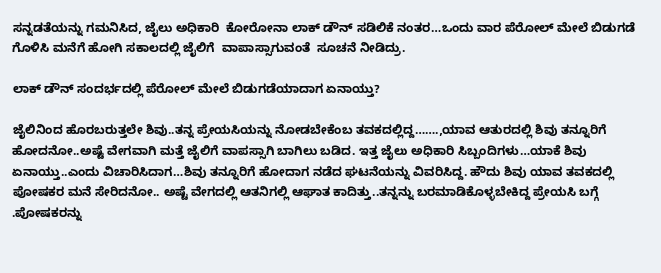ಸನ್ನಡತೆಯನ್ನು ಗಮನಿಸಿದ, ಜೈಲು ಅಧಿಕಾರಿ  ಕೋರೋನಾ ಲಾಕ್ ಡೌನ್ ಸಡಿಲಿಕೆ ನಂತರ…ಒಂದು ವಾರ ಪೆರೋಲ್ ಮೇಲೆ ಬಿಡುಗಡೆ ಗೊಳಿಸಿ ಮನೆಗೆ ಹೋಗಿ ಸಕಾಲದಲ್ಲಿ ಜೈಲಿಗೆ  ವಾಪಾಸ್ಸಾಗುವಂತೆ  ಸೂಚನೆ ನೀಡಿದ್ರು.

ಲಾಕ್ ಡೌನ್ ಸಂದರ್ಭದಲ್ಲಿ ಪೆರೋಲ್ ಮೇಲೆ ಬಿಡುಗಡೆಯಾದಾಗ ಏನಾಯ್ತು?

ಜೈಲಿನಿಂದ ಹೊರಬರುತ್ತಲೇ ಶಿವು..ತನ್ನ ಪ್ರೇಯಸಿಯನ್ನು ನೋಡಬೇಕೆಂಬ ತವಕದಲ್ಲಿದ್ದ…….,ಯಾವ ಆತುರದಲ್ಲಿ ಶಿವು ತನ್ನೂರಿಗೆ ಹೋದನೋ..ಅಷ್ಟೆ ವೇಗವಾಗಿ ಮತ್ತೆ ಜೈಲಿಗೆ ವಾಪಸ್ಸಾಗಿ ಬಾಗಿಲು ಬಡಿದ. ಇತ್ತ ಜೈಲು ಅಧಿಕಾರಿ ಸಿಬ್ಬಂದಿಗಳು…ಯಾಕೆ ಶಿವು ಏನಾಯ್ತು..ಎಂದು ವಿಚಾರಿಸಿದಾಗ…ಶಿವು ತನ್ನೂರಿಗೆ ಹೋದಾಗ ನಡೆದ ಘಟನೆಯನ್ನು ವಿವರಿಸಿದ್ದ. ಹೌದು ಶಿವು ಯಾವ ತವಕದಲ್ಲಿ ಪೋಷಕರ ಮನೆ ಸೇರಿದನೋ.. ಅಷ್ಟೆ ವೇಗದಲ್ಲಿ ಆತನಿಗಲ್ಲಿ ಆಘಾತ ಕಾದಿತ್ತು..ತನ್ನನ್ನು ಬರಮಾಡಿಕೊಳ್ಳಬೇಕಿದ್ದ ಪ್ರೇಯಸಿ ಬಗ್ಗೆ .ಪೋಷಕರನ್ನು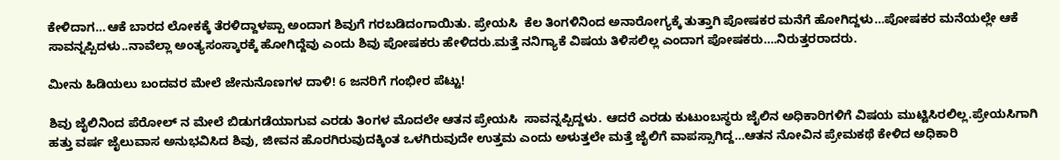ಕೇಳಿದಾಗ…ಆಕೆ ಬಾರದ ಲೋಕಕ್ಕೆ ತೆರಳಿದ್ದಾಳಪ್ಪಾ ಅಂದಾಗ ಶಿವುಗೆ ಗರಬಡಿದಂಗಾಯಿತು. ಪ್ರೇಯಸಿ  ಕೆಲ ತಿಂಗಳಿನಿಂದ ಅನಾರೋಗ್ಯಕ್ಕೆ ತುತ್ತಾಗಿ ಪೋಷಕರ ಮನೆಗೆ ಹೋಗಿದ್ದಳು…ಪೋಷಕರ ಮನೆಯಲ್ಲೇ ಆಕೆ ಸಾವನ್ನಪ್ಪಿದಳು..ನಾವೆಲ್ಲಾ ಅಂತ್ಯಸಂಸ್ಕಾರಕ್ಕೆ ಹೋಗಿದ್ದೆವು ಎಂದು ಶಿವು ಪೋಷಕರು ಹೇಳಿದರು.ಮತ್ತೆ ನನಿಗ್ಯಾಕೆ ವಿಷಯ ತಿಳಿಸಲಿಲ್ಲ ಎಂದಾಗ ಪೋಷಕರು….ನಿರುತ್ತರರಾದರು.

ಮೀನು ಹಿಡಿಯಲು ಬಂದವರ ಮೇಲೆ ಜೇನುನೊಣಗಳ ದಾಳಿ! 6 ಜನರಿಗೆ ಗಂಭೀರ ಪೆಟ್ಟು!

ಶಿವು ಜೈಲಿನಿಂದ ಪೆರೋಲ್ ನ ಮೇಲೆ ಬಿಡುಗಡೆಯಾಗುವ ಎರಡು ತಿಂಗಳ ಮೊದಲೇ ಆತನ ಪ್ರೇಯಸಿ  ಸಾವನ್ನಪ್ಪಿದ್ದಳು. ಆದರೆ ಎರಡು ಕುಟುಂಬಸ್ಥರು ಜೈಲಿನ ಅಧಿಕಾರಿಗಳಿಗೆ ವಿಷಯ ಮುಟ್ಟಿಸಿರಲಿಲ್ಲ.ಪ್ರೇಯಸಿಗಾಗಿ ಹತ್ತು ವರ್ಷ ಜೈಲುವಾಸ ಅನುಭವಿಸಿದ ಶಿವು, ಜೀವನ ಹೊರಗಿರುವುದಕ್ಕಿಂತ ಒಳಗಿರುವುದೇ ಉತ್ತಮ ಎಂದು ಅಳುತ್ತಲೇ ಮತ್ತೆ ಜೈಲಿಗೆ ವಾಪಸ್ಸಾಗಿದ್ದ…ಆತನ ನೋವಿನ ಪ್ರೇಮಕಥೆ ಕೇಳಿದ ಅಧಿಕಾರಿ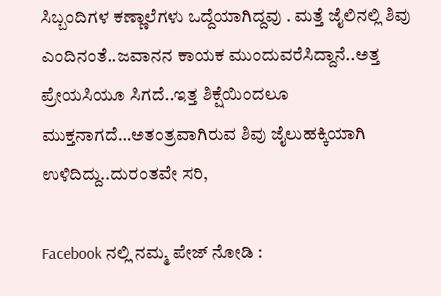ಸಿಬ್ಬಂದಿಗಳ ಕಣ್ಣಾಲೆಗಳು ಒದ್ದೆಯಾಗಿದ್ದವು . ಮತ್ತೆ ಜೈಲಿನಲ್ಲಿ ಶಿವು ಎಂದಿನಂತೆ..ಜವಾನನ ಕಾಯಕ ಮುಂದುವರೆಸಿದ್ದಾನೆ..ಅತ್ತ ಪ್ರೇಯಸಿಯೂ ಸಿಗದೆ..ಇತ್ತ ಶಿಕ್ಷೆಯಿಂದಲೂ ಮುಕ್ತನಾಗದೆ…ಅತಂತ್ರವಾಗಿರುವ ಶಿವು ಜೈಲುಹಕ್ಕಿಯಾಗಿ ಉಳಿದಿದ್ದು..ದುರಂತವೇ ಸರಿ,

Facebook ನಲ್ಲಿ ನಮ್ಮ ಪೇಜ್ ನೋಡಿ :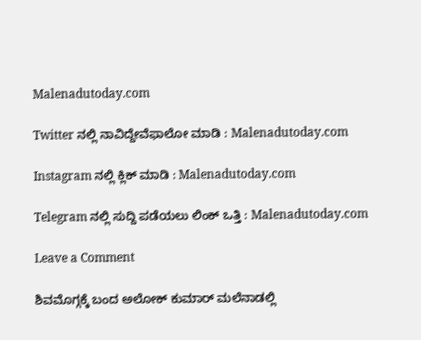Malenadutoday.com

Twitter ನಲ್ಲಿ ನಾವಿದ್ದೇವೆಫಾಲೋ ಮಾಡಿ : Malenadutoday.com

Instagram ನಲ್ಲಿ ಕ್ಲಿಕ್ ಮಾಡಿ : Malenadutoday.com

Telegram ನಲ್ಲಿ ಸುದ್ದಿ ಪಡೆಯಲು ಲಿಂಕ್ ಒತ್ತಿ : Malenadutoday.com

Leave a Comment

ಶಿವಮೊಗ್ಗಕ್ಕೆ ಬಂದ ಅಲೋಕ್ ಕುಮಾರ್ ಮಲೆನಾಡಲ್ಲಿ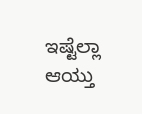ಇಷ್ಟೆಲ್ಲಾ ಆಯ್ತು